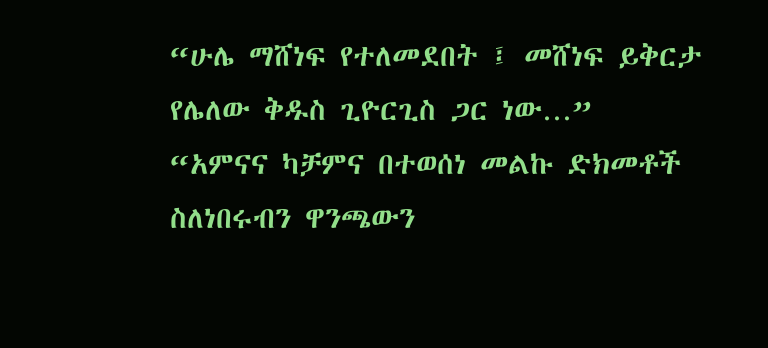“ሁሌ ማሸነፍ የተለመደበት ፤ መሸነፍ ይቅርታ የሌለው ቅዱስ ጊዮርጊስ ጋር ነው…”
“አምናና ካቻምና በተወሰነ መልኩ ድክመቶች ስለነበሩብን ዋንጫውን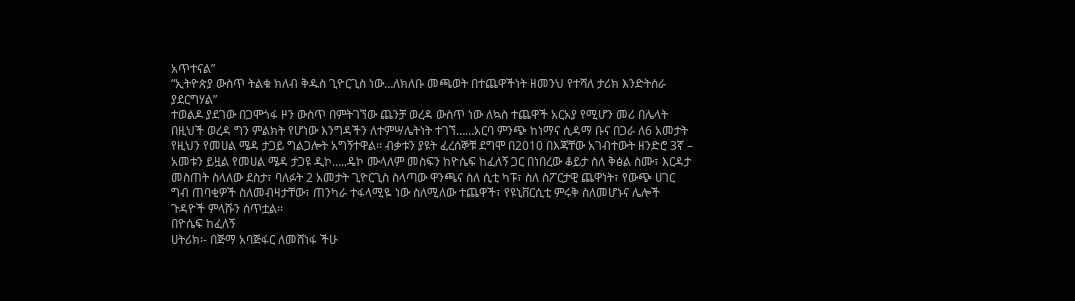አጥተናል”
“ኢትዮጵያ ውስጥ ትልቁ ክለብ ቅዱስ ጊዮርጊስ ነው…ለክለቡ መጫወት በተጨዋችነት ዘመንህ የተሻለ ታሪክ እንድትሰራ ያደርግሃል”
ተወልዶ ያደገው በጋሞጎፋ ዞን ውስጥ በምትገኘው ጨንቻ ወረዳ ውስጥ ነው ለኳስ ተጨዋች አርአያ የሚሆን መሪ በሌላት በዚህች ወረዳ ግን ምልክት የሆነው እንግዳችን ለተምሣሌትነት ተገኘ……አርባ ምንጭ ከነማና ሲዳማ ቡና በጋራ ለ6 አመታት የዚህን የመሀል ሜዳ ታጋይ ግልጋሎት አግኝተዋል፡፡ ብቃቱን ያዩት ፈረሰኞቹ ደግሞ በ2010 በእጃቸው አገብተውት ዘንድሮ 3ኛ – አመቱን ይዟል የመሀል ሜዳ ታጋዩ ዲኮ…..ዴኮ ሙላለም መስፍን ከዮሴፍ ከፈለኝ ጋር በነበረው ቆይታ ስለ ቅፅል ስሙ፣ እርዳታ መስጠት ስላለው ደስታ፣ ባለፉት 2 አመታት ጊዮርጊስ ስላጣው ዋንጫና ስለ ሲቲ ካፑ፣ ስለ ስፖርታዊ ጨዋነት፣ የውጭ ሀገር ግብ ጠባቂዎች ስለመብዛታቸው፣ ጠንካራ ተፋላሚዬ ነው ስለሚለው ተጨዋች፣ የዩኒቨርሲቲ ምሩቅ ስለመሆኑና ሌሎች ጉዳዮች ምላሹን ሰጥቷል፡፡
በዮሴፍ ከፈለኝ
ሀትሪክ፡- በጅማ አባጅፋር ለመሸነፋ ችሁ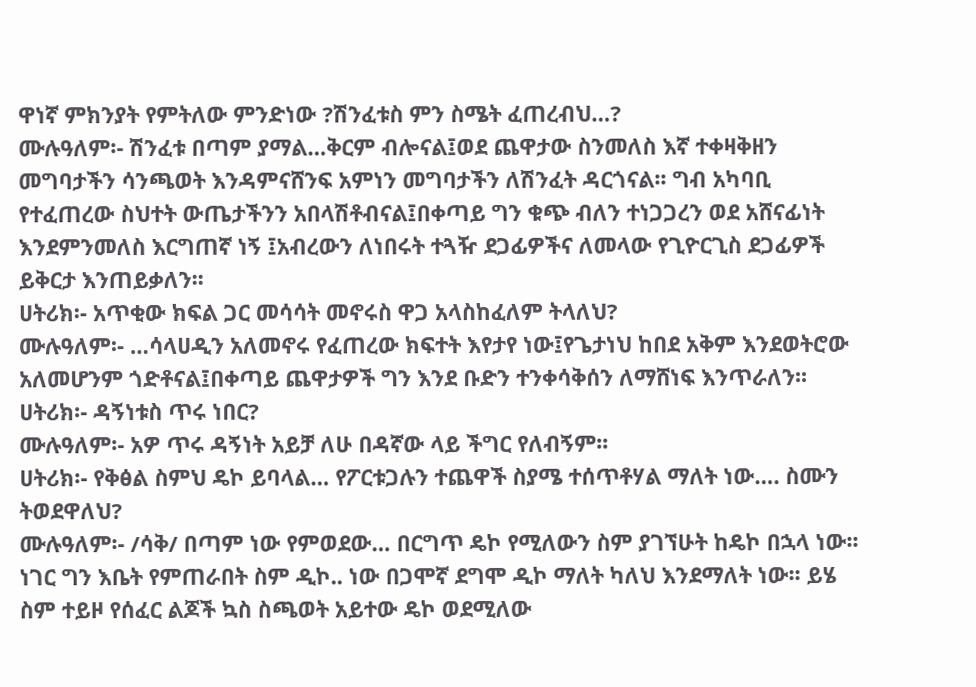ዋነኛ ምክንያት የምትለው ምንድነው ?ሽንፈቱስ ምን ስሜት ፈጠረብህ…?
ሙሉዓለም፡- ሽንፈቱ በጣም ያማል…ቅርም ብሎናል፤ወደ ጨዋታው ስንመለስ እኛ ተቀዛቅዘን መግባታችን ሳንጫወት እንዳምናሸንፍ አምነን መግባታችን ለሽንፈት ዳርጎናል፡፡ ግብ አካባቢ የተፈጠረው ስህተት ውጤታችንን አበላሽቶብናል፤በቀጣይ ግን ቁጭ ብለን ተነጋጋረን ወደ አሸናፊነት እንደምንመለስ እርግጠኛ ነኝ ፤አብረውን ለነበሩት ተጓዥ ደጋፊዎችና ለመላው የጊዮርጊስ ደጋፊዎች ይቅርታ እንጠይቃለን፡፡
ሀትሪክ፡- አጥቂው ክፍል ጋር መሳሳት መኖሩስ ዋጋ አላስከፈለም ትላለህ?
ሙሉዓለም፡- …ሳላሀዲን አለመኖሩ የፈጠረው ክፍተት እየታየ ነው፤የጌታነህ ከበደ አቅም እንደወትሮው አለመሆንም ጎድቶናል፤በቀጣይ ጨዋታዎች ግን እንደ ቡድን ተንቀሳቅሰን ለማሸነፍ እንጥራለን፡፡
ሀትሪክ፡- ዳኝነቱስ ጥሩ ነበር?
ሙሉዓለም፡- አዎ ጥሩ ዳኝነት አይቻ ለሁ በዳኛው ላይ ችግር የለብኝም፡፡
ሀትሪክ፡- የቅፅል ስምህ ዴኮ ይባላል… የፖርቱጋሉን ተጨዋች ስያሜ ተሰጥቶሃል ማለት ነው…. ስሙን ትወደዋለህ?
ሙሉዓለም፡- /ሳቅ/ በጣም ነው የምወደው… በርግጥ ዴኮ የሚለውን ስም ያገኘሁት ከዴኮ በኋላ ነው፡፡ ነገር ግን እቤት የምጠራበት ስም ዲኮ.. ነው በጋሞኛ ደግሞ ዲኮ ማለት ካለህ እንደማለት ነው፡፡ ይሄ ስም ተይዞ የሰፈር ልጆች ኳስ ስጫወት አይተው ዴኮ ወደሚለው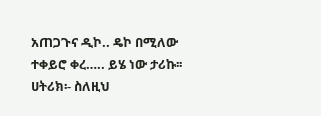አጠጋጉና ዲኮ.. ዴኮ በሚለው ተቀይሮ ቀረ….. ይሄ ነው ታሪኩ፡፡
ሀትሪክ፡- ስለዚህ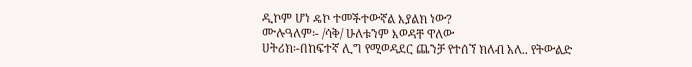ዲኮም ሆነ ዴኮ ተመችተውኛል እያልክ ነው?
ሙሉዓለም፡- /ሳቅ/ ሁለቱንም እወዳቸ ዋለው
ሀትሪክ፡-በከፍተኛ ሊግ የሚወዳደር ጨንቻ የተሰኘ ክለብ አለ.. የትውልድ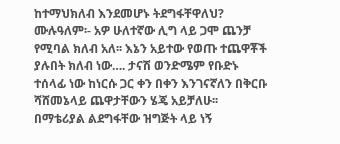ከተማህክለብ እንደመሆኑ ትደግፋቸዋለህ?
ሙሉዓለም፡- አዎ ሁለተኛው ሊግ ላይ ጋሞ ጨንቻ የሚባል ክለብ አለ፡፡ እኔን አይተው የወጡ ተጨዋቾች ያሉበት ክለብ ነው…. ታናሽ ወንድሜም የቡድኑ ተሰላፊ ነው ከነርሱ ጋር ቀን በቀን እንገናኛለን በቅርቡ ሻሸመኔላይ ጨዋታቸውን ሄጄ አይቻለሁ፡፡
በማቴሪያል ልደግፋቸው ዝግጅት ላይ ነኝ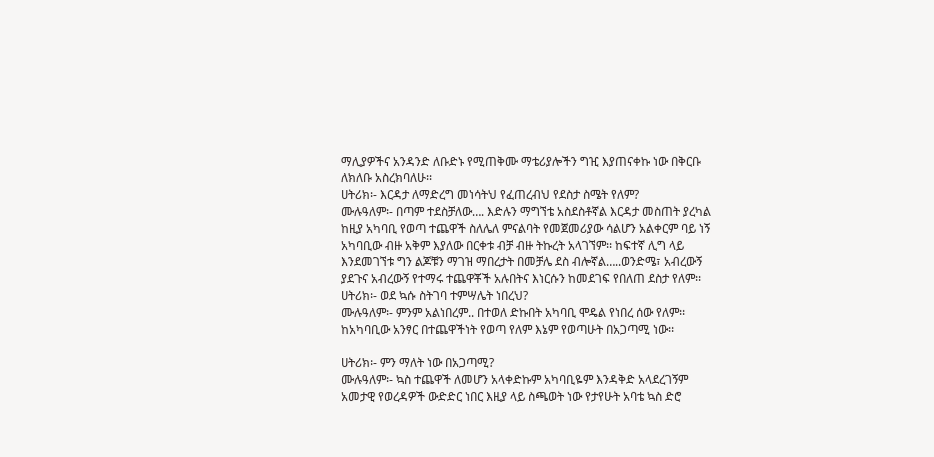ማሊያዎችና አንዳንድ ለቡድኑ የሚጠቅሙ ማቴሪያሎችን ግዢ እያጠናቀኩ ነው በቅርቡ ለክለቡ አስረክባለሁ፡፡
ሀትሪክ፡- እርዳታ ለማድረግ መነሳትህ የፈጠረብህ የደስታ ስሜት የለም?
ሙሉዓለም፡- በጣም ተደስቻለው…. እድሉን ማግኘቴ አስደስቶኛል እርዳታ መስጠት ያረካል ከዚያ አካባቢ የወጣ ተጨዋች ስለሌለ ምናልባት የመጀመሪያው ሳልሆን አልቀርም ባይ ነኝ አካባቢው ብዙ አቅም እያለው በርቀቱ ብቻ ብዙ ትኩረት አላገኘም፡፡ ከፍተኛ ሊግ ላይ እንደመገኘቱ ግን ልጆቹን ማገዝ ማበረታት በመቻሌ ደስ ብሎኛል…..ወንድሜ፣ አብረውኝ ያደጉና አብረውኝ የተማሩ ተጨዋቾች አሉበትና እነርሱን ከመደገፍ የበለጠ ደስታ የለም፡፡
ሀትሪክ፡- ወደ ኳሱ ስትገባ ተምሣሌት ነበረህ?
ሙሉዓለም፡- ምንም አልነበረም.. በተወለ ድኩበት አካባቢ ሞዴል የነበረ ሰው የለም፡፡ ከአካባቢው አንፃር በተጨዋችነት የወጣ የለም እኔም የወጣሁት በአጋጣሚ ነው፡፡

ሀትሪክ፡- ምን ማለት ነው በአጋጣሚ?
ሙሉዓለም፡- ኳስ ተጨዋች ለመሆን አላቀድኩም አካባቢዬም እንዳቅድ አላደረገኝም አመታዊ የወረዳዎች ውድድር ነበር እዚያ ላይ ስጫወት ነው የታየሁት አባቴ ኳስ ድሮ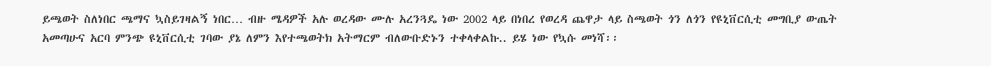ይጫወት ስለነበር ጫማና ኳስይገዛልኝ ነበር… ብዙ ሜዳዎች አሉ ወረዳው ሙሉ አረንጓዴ ነው 2002 ላይ በነበረ የወረዳ ጨዋታ ላይ ስጫወት ጎን ለጎን የዩኒቨርሲቲ መግቢያ ውጤት አመጣሁና አርባ ምንጭ ዩኒቨርሲቲ ገባው ያኔ ለምን እየተጫወትክ አትማርም ብለውቡድኑን ተቀላቀልኩ.. ይሄ ነው የኳሱ መነሻ፡፡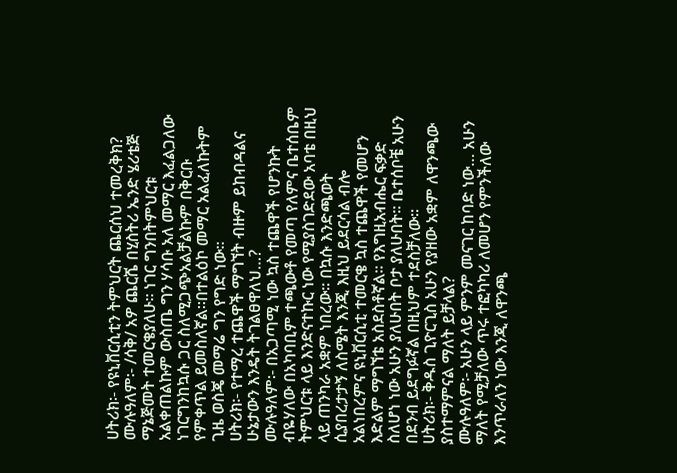ሀትሪክ፡- የዩኒቨርሲቲን ትምህርት ጨርሰህ ተመረቅክ?
ሙሉዓለም፡- /ሳቅ/ አዎ ጨርሼ በሂስትሪ ኤንድ ሄሪቴጅ ማኔጅመት ተመርቄያለሁ፡፡ ነገር ግንበትምህርቱ አልቀጠልኩም ውስጤ ግን ሃሳቡ አለ መማር እፈልጋለው ነገርግንከኳሱ ጋር ስለሚጋጭአልቻልኩም በቅርቡ የምቀጥል ይመስለኛል፡፡በተልዕኮ መማር አልፈለኩትም ጊዜ ወስጄ መማሬ ግን የግድ ነው፡፡
ሀትሪክ፡- የተማረ ተጨዋች ማግኘት ብዙም ይከብዳልና ሁኔታውን እንዴት ትገልፀዋለህ…?
ሙሉዓለም፡- በአጋጣሚ ነው ኳስ ተጨዋች የሆንኩት ብዬሃለው በአካባቢም ተጫውቶ የመጣ የለምና ቤተሰቤም ትምህርቱ ላይ እንድናተኩር ነው የሚያስገድደው አባቴ በዚህ ላይ ጠንካራ አቋም ነበረው፡፡ በኳሱ እንድጫወት ሲያበረታታኝ ለስሜት እንጂ እዚህ ይደርሳል ብሎ አልነበረምና ዩኒቨርሲቲ ተመርቄ ኳስ ተጨዋች የመሆን እድልም ማግኘቴ አስደስቶኛል፡፡ የእግዚአብሔር ፍቃድ ስለሆነ ነው አሁን ያለሁበት ቦታ ያለሁበት፡፡ ቤተሰቦቼ አሁን በደንብ ይደግፉኛል በዚህም ተደስቻለው፡፡
ሀትሪክ፡- ቅዱስ ጊዮርጊስ አሁን የያዘው አቋም ለዋንጫው ያስተማምናል ማለት ይቻላል?
ሙሉዓለም፡- አሁን ላይ ምንም መናገር ከባድ ነው… አሁን ማለት የሚቻለው ጥሩ ተፎካካሪ ለመሆን የምንችለው እንጥራለን ነው እንጂ ለዋንጫ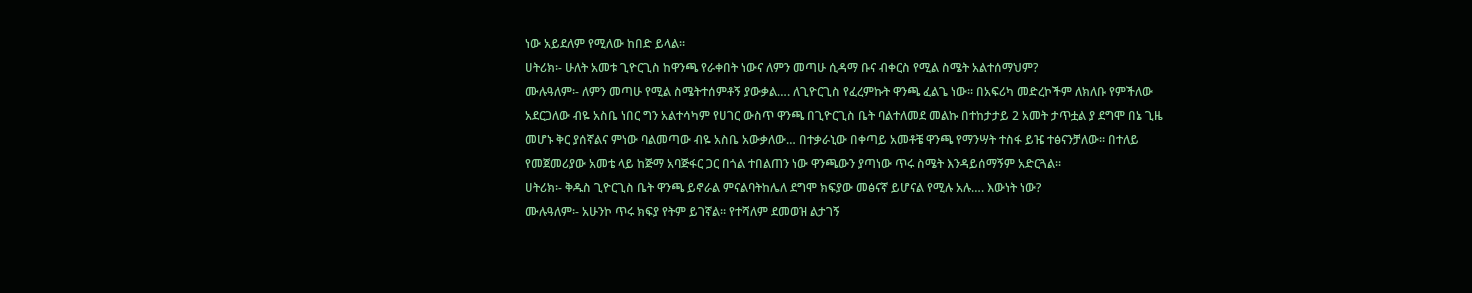ነው አይደለም የሚለው ከበድ ይላል፡፡
ሀትሪክ፡- ሁለት አመቱ ጊዮርጊስ ከዋንጫ የራቀበት ነውና ለምን መጣሁ ሲዳማ ቡና ብቀርስ የሚል ስሜት አልተሰማህም?
ሙሉዓለም፡- ለምን መጣሁ የሚል ስሜትተሰምቶኝ ያውቃል…. ለጊዮርጊስ የፈረምኩት ዋንጫ ፈልጌ ነው፡፡ በአፍሪካ መድረኮችም ለክለቡ የምችለው አደርጋለው ብዬ አስቤ ነበር ግን አልተሳካም የሀገር ውስጥ ዋንጫ በጊዮርጊስ ቤት ባልተለመደ መልኩ በተከታታይ 2 አመት ታጥቷል ያ ደግሞ በኔ ጊዜ መሆኑ ቅር ያሰኛልና ምነው ባልመጣው ብዬ አስቤ አውቃለው… በተቃራኒው በቀጣይ አመቶቼ ዋንጫ የማንሣት ተስፋ ይዤ ተፅናንቻለው፡፡ በተለይ የመጀመሪያው አመቴ ላይ ከጅማ አባጅፋር ጋር በጎል ተበልጠን ነው ዋንጫውን ያጣነው ጥሩ ስሜት እንዳይሰማኝም አድርጓል፡፡
ሀትሪክ፡- ቅዱስ ጊዮርጊስ ቤት ዋንጫ ይኖራል ምናልባትከሌለ ደግሞ ክፍያው መፅናኛ ይሆናል የሚሉ አሉ…. እውነት ነው?
ሙሉዓለም፡- አሁንኮ ጥሩ ክፍያ የትም ይገኛል፡፡ የተሻለም ደመወዝ ልታገኝ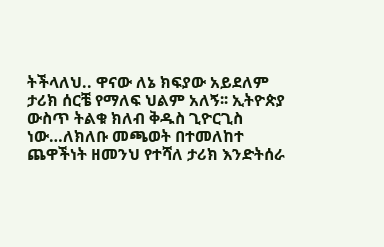ትችላለህ.. ዋናው ለኔ ክፍያው አይደለም ታሪክ ሰርቼ የማለፍ ህልም አለኝ፡፡ ኢትዮጵያ ውስጥ ትልቁ ክለብ ቅዱስ ጊዮርጊስ ነው…ለክለቡ መጫወት በተመለከተ
ጨዋችነት ዘመንህ የተሻለ ታሪክ እንድትሰራ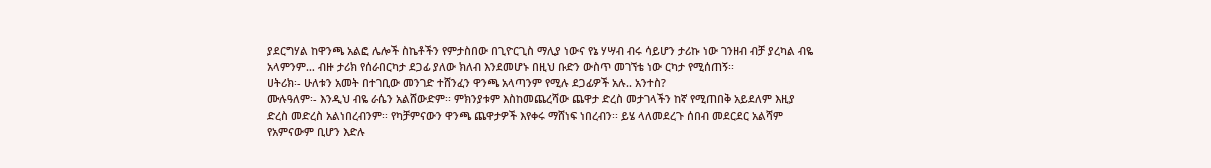ያደርግሃል ከዋንጫ አልፎ ሌሎች ስኬቶችን የምታስበው በጊዮርጊስ ማሊያ ነውና የኔ ሃሣብ ብሩ ሳይሆን ታሪኩ ነው ገንዘብ ብቻ ያረካል ብዬ አላምንም… ብዙ ታሪክ የሰራበርካታ ደጋፊ ያለው ክለብ እንደመሆኑ በዚህ ቡድን ውስጥ መገኘቴ ነው ርካታ የሚሰጠኝ፡፡
ሀትሪክ፡- ሁለቱን አመት በተገቢው መንገድ ተሸንፈን ዋንጫ አላጣንም የሚሉ ደጋፊዎች አሉ.. አንተስ?
ሙሉዓለም፡- እንዲህ ብዬ ራሴን አልሸውድም፡፡ ምክንያቱም እስከመጨረሻው ጨዋታ ድረስ መታገላችን ከኛ የሚጠበቅ አይደለም እዚያ ድረስ መድረስ አልነበረብንም፡፡ የካቻምናውን ዋንጫ ጨዋታዎች እየቀሩ ማሸነፍ ነበረብን፡፡ ይሄ ላለመደረጉ ሰበብ መደርደር አልሻም የአምናውም ቢሆን እድሉ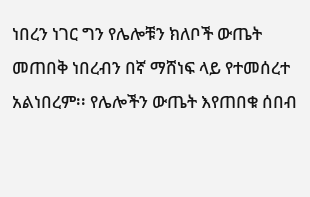ነበረን ነገር ግን የሌሎቹን ክለቦች ውጤት መጠበቅ ነበረብን በኛ ማሸነፍ ላይ የተመሰረተ አልነበረም፡፡ የሌሎችን ውጤት እየጠበቁ ሰበብ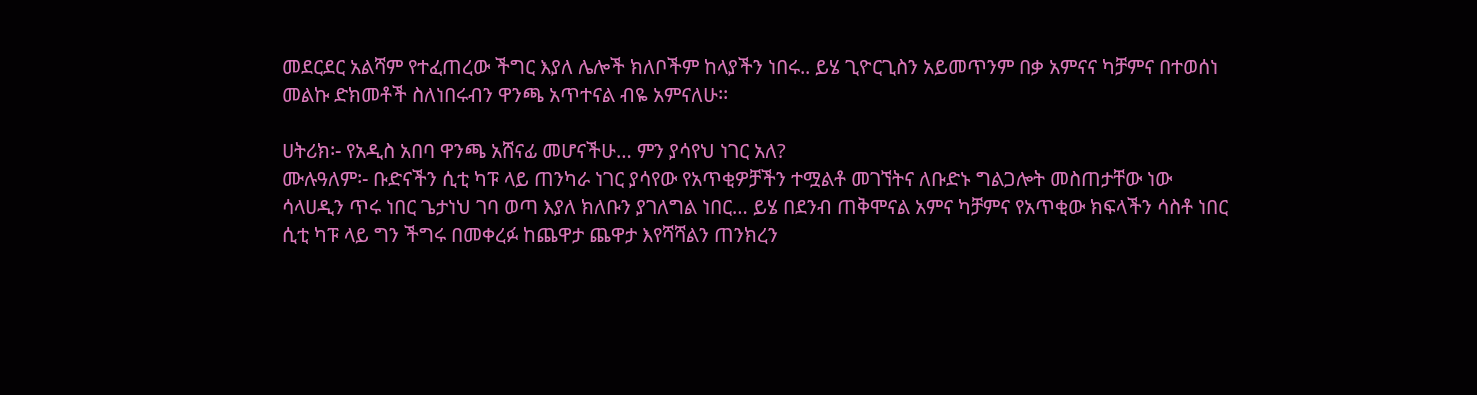መደርደር አልሻም የተፈጠረው ችግር እያለ ሌሎች ክለቦችም ከላያችን ነበሩ.. ይሄ ጊዮርጊስን አይመጥንም በቃ አምናና ካቻምና በተወሰነ መልኩ ድክመቶች ስለነበሩብን ዋንጫ አጥተናል ብዬ አምናለሁ፡፡

ሀትሪክ፡- የአዲስ አበባ ዋንጫ አሸናፊ መሆናችሁ… ምን ያሳየህ ነገር አለ?
ሙሉዓለም፡- ቡድናችን ሲቲ ካፑ ላይ ጠንካራ ነገር ያሳየው የአጥቂዎቻችን ተሟልቶ መገኘትና ለቡድኑ ግልጋሎት መስጠታቸው ነው ሳላሀዲን ጥሩ ነበር ጌታነህ ገባ ወጣ እያለ ክለቡን ያገለግል ነበር… ይሄ በደንብ ጠቅሞናል አምና ካቻምና የአጥቂው ክፍላችን ሳስቶ ነበር ሲቲ ካፑ ላይ ግን ችግሩ በመቀረፉ ከጨዋታ ጨዋታ እየሻሻልን ጠንክረን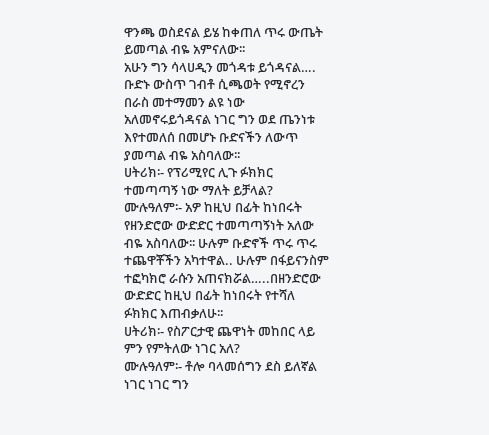ዋንጫ ወስደናል ይሄ ከቀጠለ ጥሩ ውጤት ይመጣል ብዬ አምናለው፡፡
አሁን ግን ሳላሀዲን መጎዳቱ ይጎዳናል…. ቡድኑ ውስጥ ገብቶ ሲጫወት የሚኖረን በራስ መተማመን ልዩ ነው አለመኖሩይጎዳናል ነገር ግን ወደ ጤንነቱ እየተመለሰ በመሆኑ ቡድናችን ለውጥ ያመጣል ብዬ አስባለው፡፡
ሀትሪክ፡- የፕሪሚየር ሊጉ ፉክክር ተመጣጣኝ ነው ማለት ይቻላል?
ሙሉዓለም፡- አዎ ከዚህ በፊት ከነበሩት የዘንድሮው ውድድር ተመጣጣኝነት አለው ብዬ አስባለው፡፡ ሁሉም ቡድኖች ጥሩ ጥሩ ተጨዋቾችን አካተዋል.. ሁሉም በፋይናንስም ተፎካክሮ ራሱን አጠናክሯል…..በዘንድሮው ውድድር ከዚህ በፊት ከነበሩት የተሻለ ፉክክር እጠብቃለሁ፡፡
ሀትሪክ፡- የስፖርታዊ ጨዋነት መከበር ላይ ምን የምትለው ነገር አለ?
ሙሉዓለም፡- ቶሎ ባላመሰግን ደስ ይለኛል ነገር ነገር ግን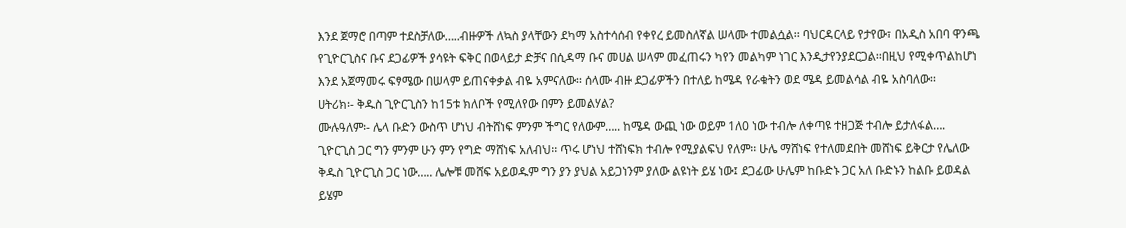እንደ ጀማሮ በጣም ተደስቻለው…..ብዙዎች ለኳስ ያላቸውን ደካማ አስተሳሰብ የቀየረ ይመስለኛል ሠላሙ ተመልሷል፡፡ ባህርዳርላይ የታየው፣ በአዲስ አበባ ዋንጫ የጊዮርጊስና ቡና ደጋፊዎች ያሳዩት ፍቅር በወላይታ ድቻና በሲዳማ ቡና መሀል ሠላም መፈጠሩን ካየን መልካም ነገር እንዲታየንያደርጋል፡፡በዚህ የሚቀጥልከሆነ እንደ አጀማመሩ ፍፃሜው በሠላም ይጠናቀቃል ብዬ አምናለው፡፡ ሰላሙ ብዙ ደጋፊዎችን በተለይ ከሜዳ የራቁትን ወደ ሜዳ ይመልሳል ብዬ አስባለው፡፡
ሀትሪክ፡- ቅዱስ ጊዮርጊስን ከ15ቱ ክለቦች የሚለየው በምን ይመልሃል?
ሙሉዓለም፡- ሌላ ቡድን ውስጥ ሆነህ ብትሸነፍ ምንም ችግር የለውም….. ከሜዳ ውጪ ነው ወይም 1ለ0 ነው ተብሎ ለቀጣዩ ተዘጋጅ ተብሎ ይታለፋል…. ጊዮርጊስ ጋር ግን ምንም ሁን ምን የግድ ማሸነፍ አለብህ፡፡ ጥሩ ሆነህ ተሸነፍክ ተብሎ የሚያልፍህ የለም፡፡ ሁሌ ማሸነፍ የተለመደበት መሸነፍ ይቅርታ የሌለው ቅዱስ ጊዮርጊስ ጋር ነው….. ሌሎቹ መሸፍ አይወዱም ግን ያን ያህል አይጋነንም ያለው ልዩነት ይሄ ነው፤ ደጋፊው ሁሌም ከቡድኑ ጋር አለ ቡድኑን ከልቡ ይወዳል ይሄም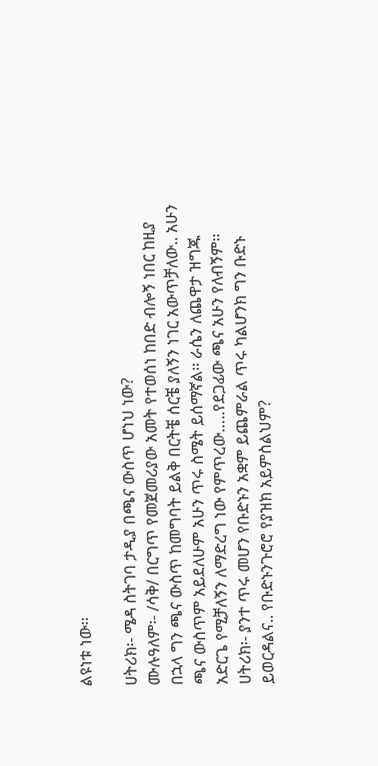ልዩነቱ ነው፡፡

ሀትሪክ፡- ሜዳ ስትገባ ታዲያ በጫና ውስጥ ሆነህ ነው?
ሙሉዓለም፡- /ሳቅ/ በርግጥ የመጀመሪያው አመት የተወሰነ ከበድ ብሎኝ ነበር ከዚያ በኋላ ግን ጫና ውስጥ ከመግባት ይልቅ በርትቼ ሰርቼ ያለኝን ነገር አውጥቻለው.. አሁን ጫና ውስጥም አይደለሁም አሁን ጥሩ ስሜት ይሰማኛል፡፡ ራሴን ለጨዋታ ዝግጁ አድርጌ የሚቻለኝን ለማድረግ ነው የምጥረው…..የደጋፊው ጫና አሁን የለብኝም፡፡
ሀትሪክ፡- ያንተ ጥሩ መሆን የቡድኑን አቋም ይጨምራል ጥሩ ካልሆንክ ግን ቡድኑ ይወርዳልና.. የቡድኑንጉሮሮ የያዝክ አይምስልህም?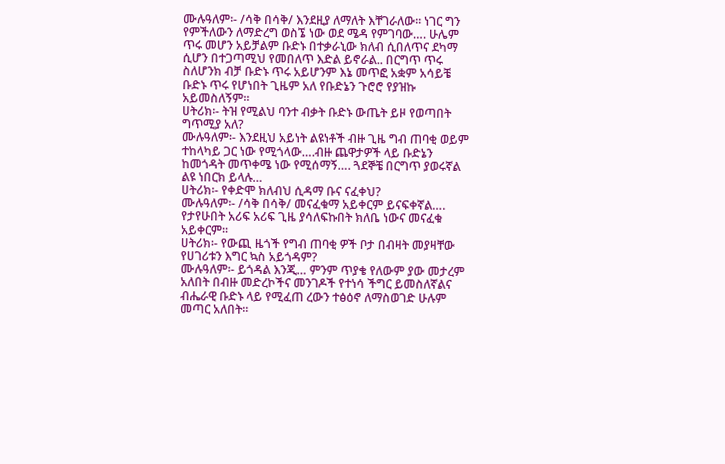ሙሉዓለም፡- /ሳቅ በሳቅ/ እንደዚያ ለማለት እቸገራለው፡፡ ነገር ግን የምችለውን ለማድረግ ወስኜ ነው ወደ ሜዳ የምገባው…. ሁሌም ጥሩ መሆን አይቻልም ቡድኑ በተቃራኒው ክለብ ሲበለጥና ደካማ ሲሆን በተጋጣሚህ የመበለጥ እድል ይኖራል.. በርግጥ ጥሩ ስለሆንክ ብቻ ቡድኑ ጥሩ አይሆንም እኔ መጥፎ አቋም አሳይቼ ቡድኑ ጥሩ የሆነበት ጊዜም አለ የቡድኔን ጉሮሮ የያዝኩ አይመስለኝም፡፡
ሀትሪክ፡- ትዝ የሚልህ ባንተ ብቃት ቡድኑ ውጤት ይዞ የወጣበት ግጥሚያ አለ?
ሙሉዓለም፡- እንደዚህ አይነት ልዩነቶች ብዙ ጊዜ ግብ ጠባቂ ወይም ተከላካይ ጋር ነው የሚጎላው….ብዙ ጨዋታዎች ላይ ቡድኔን ከመጎዳት መጥቀሜ ነው የሚሰማኝ…. ጓደኞቼ በርግጥ ያወሩኛል ልዩ ነበርክ ይላሉ…
ሀትሪክ፡- የቀድሞ ክለብህ ሲዳማ ቡና ናፈቀህ?
ሙሉዓለም፡- /ሳቅ በሳቅ/ መናፈቁማ አይቀርም ይናፍቀኛል…. የታየሁበት አሪፍ አሪፍ ጊዜ ያሳለፍኩበት ክለቤ ነውና መናፈቁ አይቀርም፡፡
ሀትሪክ፡- የውጪ ዜጎች የግብ ጠባቂ ዎች ቦታ በብዛት መያዛቸው የሀገሪቱን እግር ኳስ አይጎዳም?
ሙሉዓለም፡- ይጎዳል እንጂ… ምንም ጥያቄ የለውም ያው መታረም አለበት በብዙ መድረኮችና መንገዶች የተነሳ ችግር ይመስለኛልና ብሔራዊ ቡድኑ ላይ የሚፈጠ ረውን ተፅዕኖ ለማስወገድ ሁሉም መጣር አለበት፡፡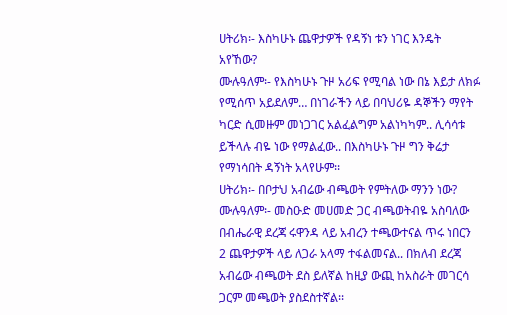ሀትሪክ፡- እስካሁኑ ጨዋታዎች የዳኝነ ቱን ነገር እንዴት አየኸው?
ሙሉዓለም፡- የእስካሁኑ ጉዞ አሪፍ የሚባል ነው በኔ እይታ ለክፉ የሚሰጥ አይደለም… በነገራችን ላይ በባህሪዬ ዳኞችን ማየት ካርድ ሲመዙም መነጋገር አልፈልግም አልነካካም.. ሊሳሳቱ ይችላሉ ብዬ ነው የማልፈው.. በእስካሁኑ ጉዞ ግን ቅሬታ የማነሳበት ዳኝነት አላየሁም፡፡
ሀትሪክ፡- በቦታህ አብሬው ብጫወት የምትለው ማንን ነው?
ሙሉዓለም፡- መስዑድ መሀመድ ጋር ብጫወትብዬ አስባለው በብሔራዊ ደረጃ ሩዋንዳ ላይ አብረን ተጫውተናል ጥሩ ነበርን 2 ጨዋታዎች ላይ ለጋራ አላማ ተፋልመናል.. በክለብ ደረጃ አብሬው ብጫወት ደስ ይለኛል ከዚያ ውጪ ከአስራት መገርሳ ጋርም መጫወት ያስደስተኛል፡፡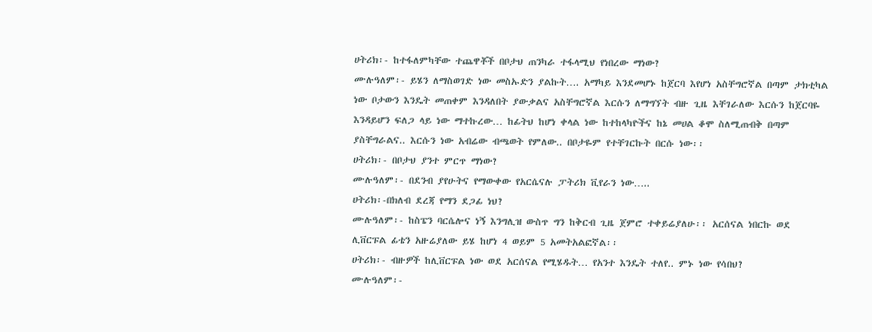ሀትሪክ፡- ከተፋለምካቸው ተጨዋቾች በቦታህ ጠንካራ ተፋላሚህ የነበረው ማነው?
ሙሉዓለም፡- ይሄን ለማስወገድ ነው መስኡድን ያልኩት…. አማካይ እንደመሆኑ ከጀርባ እየሆነ አስቸግሮኛል በጣም ታክቲካል ነው ቦታውን እንዴት መጠቀም እንዳለበት ያውቃልና አስቸግሮኛል እርሱን ለማግኘት ብዙ ጊዜ እቸገራለው እርሱን ከጀርባዬ እንዳይሆን ፍለጋ ላይ ነው ማተኩረው… ከፊትህ ከሆነ ቀላል ነው ከተከላካዮችና ከኔ መሀል ቆሞ ስለሚጠብቅ በጣም ያስቸግራልና.. እርሱን ነው አብሬው ብጫወት የምለው.. በቦታዬም የተቸገርኩት በርሱ ነው፡፡
ሀትሪክ፡- በቦታህ ያንተ ምርጥ ማነው?
ሙሉዓለም፡- በደንብ ያየሁትና የማውቀው የአርሴናሉ ፓትሪክ ቪየራን ነው…..
ሀትሪክ፡-በክለብ ደረጃ የማን ደጋፊ ነህ?
ሙሉዓለም፡- ከስፔን ባርሴሎና ነኝ እንግሊዝ ውስጥ ግን ከቅርብ ጊዜ ጀምሮ ተቀይሬያለሁ፡፡ አርሰናል ነበርኩ ወደ ሊቨርፑል ፊቴን አዙሬያለው ይሄ ከሆነ 4 ወይም 5 አመትአልፎኛል፡፡
ሀትሪክ፡- ብዙዎች ከሊቨርፑል ነው ወደ አርሰናል የሚሄዱት… የአንተ እንዴት ተለየ.. ምኑ ነው የሳበህ?
ሙሉዓለም፡-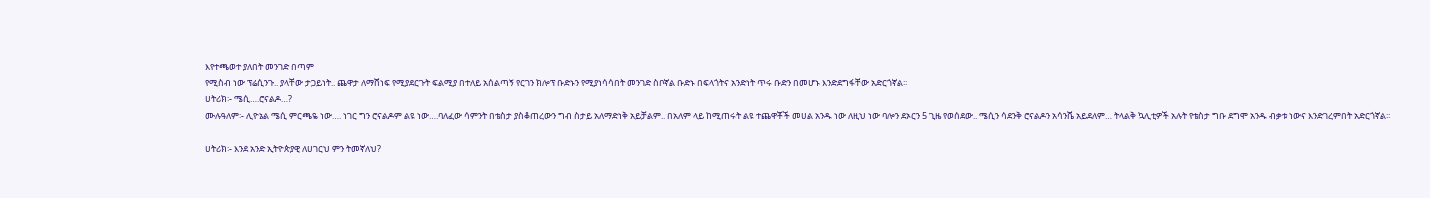እየተጫወተ ያለበት መንገድ በጣም
የሚስብ ነው ፕሬሲንጉ.. ያላቸው ታጋይነት.. ጨዋታ ለማሸነፍ የሚያደርጉት ፍልሚያ በተለይ አሰልጣኝ የርገን ክሎፕ ቡድኑን የሚያነሳሳበት መንገድ ስቦኛል ቡድኑ በፍላጎትና አንድነት ጥሩ ቡድን በመሆኑ እንድደግፋቸው አድርጎኛል፡፡
ሀትሪክ፡- ሜሲ….ሮናልዶ…?
ሙሉዓለም፡- ሊዮኔል ሜሲ ምርጫዬ ነው…. ነገር ግን ሮናልዶም ልዩ ነው….ባለፈው ሳምንት በቴስታ ያስቆጠረውን ግብ ስታይ አለማድነቅ አይቻልም.. በአለም ላይ ከሚጠሩት ልዩ ተጨዋቾች መሀል አንዱ ነው ለዚህ ነው ባሎን ደኦርን 5 ጊዜ የወሰደው.. ሜሲን ሳደንቅ ሮናልዶን አሳንሼ አይደለም… ትላልቅ ኳሊቲዎች አሉት የቴስታ ግቡ ደግሞ አንዱ ብቃቱ ነውና እንድገረምበት አድርጎኛል፡፡

ሀትሪክ፡- እንደ አንድ ኢትዮጵያዊ ለሀገርህ ምን ትመኛለህ?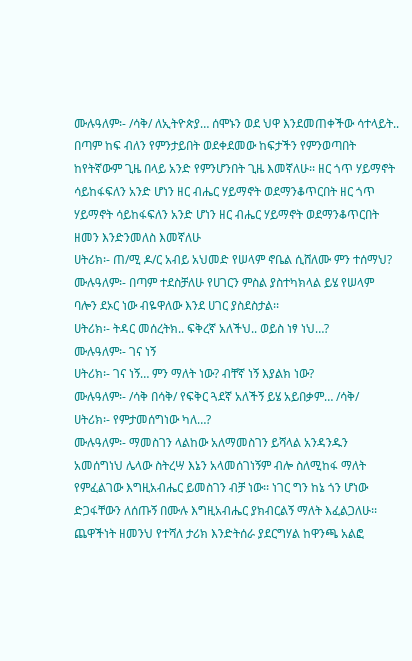ሙሉዓለም፡- /ሳቅ/ ለኢትዮጵያ… ሰሞኑን ወደ ህዋ እንደመጠቀችው ሳተላይት.. በጣም ከፍ ብለን የምንታይበት ወደቀደመው ከፍታችን የምንወጣበት ከየትኛውም ጊዜ በላይ አንድ የምንሆንበት ጊዜ እመኛለሁ፡፡ ዘር ጎጥ ሃይማኖት ሳይከፋፍለን አንድ ሆነን ዘር ብሔር ሃይማኖት ወደማንቆጥርበት ዘር ጎጥ ሃይማኖት ሳይከፋፍለን አንድ ሆነን ዘር ብሔር ሃይማኖት ወደማንቆጥርበት ዘመን እንድንመለስ እመኛለሁ
ሀትሪክ፡- ጠ/ሚ ዶ/ር አብይ አህመድ የሠላም ኖቤል ሲሸለሙ ምን ተሰማህ?
ሙሉዓለም፡- በጣም ተደስቻለሁ የሀገርን ምስል ያስተካክላል ይሄ የሠላም ባሎን ደኦር ነው ብዬዋለው እንደ ሀገር ያስደስታል፡፡
ሀትሪክ፡- ትዳር መሰረትክ.. ፍቅረኛ አለችህ.. ወይስ ነፃ ነህ…?
ሙሉዓለም፡- ገና ነኝ
ሀትሪክ፡- ገና ነኝ… ምን ማለት ነው? ብቸኛ ነኝ እያልክ ነው?
ሙሉዓለም፡- /ሳቅ በሳቅ/ የፍቅር ጓደኛ አለችኝ ይሄ አይበቃም… /ሳቅ/
ሀትሪክ፡- የምታመሰግነው ካለ…?
ሙሉዓለም፡- ማመስገን ላልከው አለማመስገን ይሻላል አንዳንዱን አመሰግነህ ሌላው ስትረሣ እኔን አላመሰገነኝም ብሎ ስለሚከፋ ማለት የምፈልገው እግዚአብሔር ይመስገን ብቻ ነው፡፡ ነገር ግን ከኔ ጎን ሆነው ድጋፋቸውን ለሰጡኝ በሙሉ እግዚአብሔር ያክብርልኝ ማለት እፈልጋለሁ፡፡
ጨዋችነት ዘመንህ የተሻለ ታሪክ እንድትሰራ ያደርግሃል ከዋንጫ አልፎ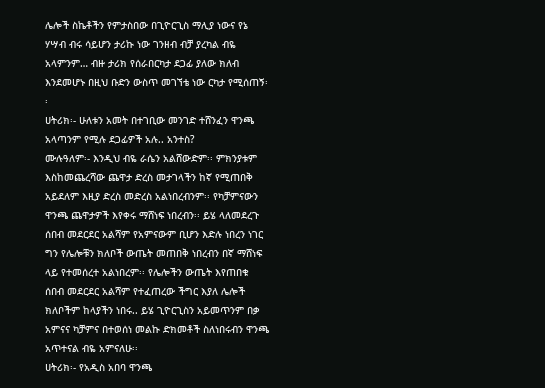ሌሎች ስኬቶችን የምታስበው በጊዮርጊስ ማሊያ ነውና የኔ ሃሣብ ብሩ ሳይሆን ታሪኩ ነው ገንዘብ ብቻ ያረካል ብዬ አላምንም… ብዙ ታሪክ የሰራበርካታ ደጋፊ ያለው ክለብ እንደመሆኑ በዚህ ቡድን ውስጥ መገኘቴ ነው ርካታ የሚሰጠኝ፡፡
ሀትሪክ፡- ሁለቱን አመት በተገቢው መንገድ ተሸንፈን ዋንጫ አላጣንም የሚሉ ደጋፊዎች አሉ.. አንተስ?
ሙሉዓለም፡- እንዲህ ብዬ ራሴን አልሸውድም፡፡ ምክንያቱም እስከመጨረሻው ጨዋታ ድረስ መታገላችን ከኛ የሚጠበቅ አይደለም እዚያ ድረስ መድረስ አልነበረብንም፡፡ የካቻምናውን ዋንጫ ጨዋታዎች እየቀሩ ማሸነፍ ነበረብን፡፡ ይሄ ላለመደረጉ ሰበብ መደርደር አልሻም የአምናውም ቢሆን እድሉ ነበረን ነገር ግን የሌሎቹን ክለቦች ውጤት መጠበቅ ነበረብን በኛ ማሸነፍ ላይ የተመሰረተ አልነበረም፡፡ የሌሎችን ውጤት እየጠበቁ ሰበብ መደርደር አልሻም የተፈጠረው ችግር እያለ ሌሎች ክለቦችም ከላያችን ነበሩ.. ይሄ ጊዮርጊስን አይመጥንም በቃ አምናና ካቻምና በተወሰነ መልኩ ድክመቶች ስለነበሩብን ዋንጫ አጥተናል ብዬ አምናለሁ፡፡
ሀትሪክ፡- የአዲስ አበባ ዋንጫ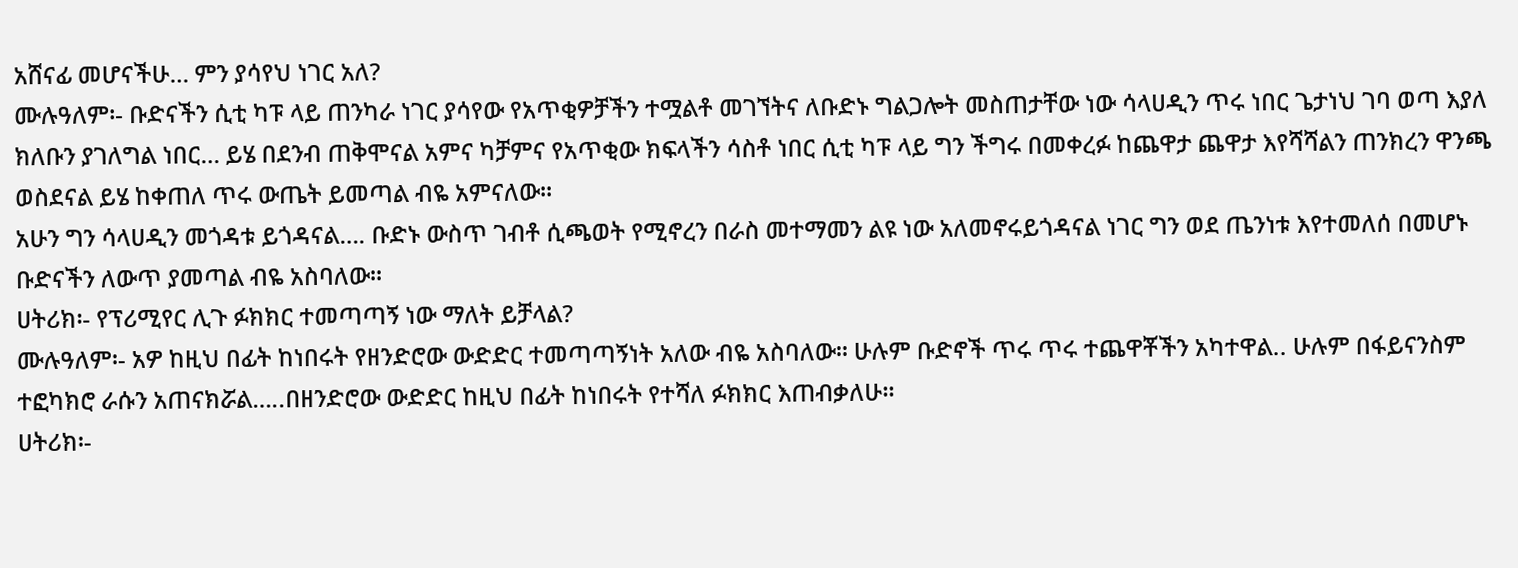አሸናፊ መሆናችሁ… ምን ያሳየህ ነገር አለ?
ሙሉዓለም፡- ቡድናችን ሲቲ ካፑ ላይ ጠንካራ ነገር ያሳየው የአጥቂዎቻችን ተሟልቶ መገኘትና ለቡድኑ ግልጋሎት መስጠታቸው ነው ሳላሀዲን ጥሩ ነበር ጌታነህ ገባ ወጣ እያለ ክለቡን ያገለግል ነበር… ይሄ በደንብ ጠቅሞናል አምና ካቻምና የአጥቂው ክፍላችን ሳስቶ ነበር ሲቲ ካፑ ላይ ግን ችግሩ በመቀረፉ ከጨዋታ ጨዋታ እየሻሻልን ጠንክረን ዋንጫ ወስደናል ይሄ ከቀጠለ ጥሩ ውጤት ይመጣል ብዬ አምናለው፡፡
አሁን ግን ሳላሀዲን መጎዳቱ ይጎዳናል…. ቡድኑ ውስጥ ገብቶ ሲጫወት የሚኖረን በራስ መተማመን ልዩ ነው አለመኖሩይጎዳናል ነገር ግን ወደ ጤንነቱ እየተመለሰ በመሆኑ ቡድናችን ለውጥ ያመጣል ብዬ አስባለው፡፡
ሀትሪክ፡- የፕሪሚየር ሊጉ ፉክክር ተመጣጣኝ ነው ማለት ይቻላል?
ሙሉዓለም፡- አዎ ከዚህ በፊት ከነበሩት የዘንድሮው ውድድር ተመጣጣኝነት አለው ብዬ አስባለው፡፡ ሁሉም ቡድኖች ጥሩ ጥሩ ተጨዋቾችን አካተዋል.. ሁሉም በፋይናንስም ተፎካክሮ ራሱን አጠናክሯል…..በዘንድሮው ውድድር ከዚህ በፊት ከነበሩት የተሻለ ፉክክር እጠብቃለሁ፡፡
ሀትሪክ፡-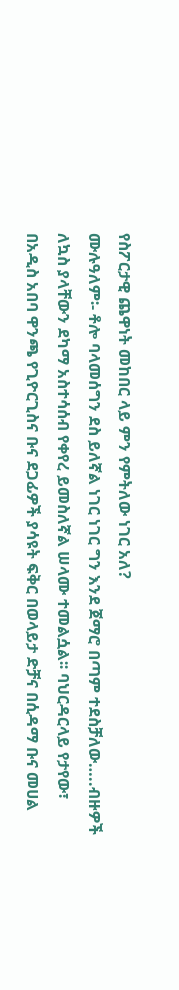የስፖርታዊ ጨዋነት መከበር ላይ ምን የምትለው ነገር አለ?
ሙሉዓለም፡- ቶሎ ባላመሰግን ደስ ይለኛል ነገር ነገር ግን እንደ ጀማሮ በጣም ተደስቻለው…..ብዙዎች ለኳስ ያላቸውን ደካማ አስተሳሰብ የቀየረ ይመስለኛል ሠላሙ ተመልሷል፡፡ ባህርዳርላይ የታየው፣ በአዲስ አበባ ዋንጫ የጊዮርጊስና ቡና ደጋፊዎች ያሳዩት ፍቅር በወላይታ ድቻና በሲዳማ ቡና መሀል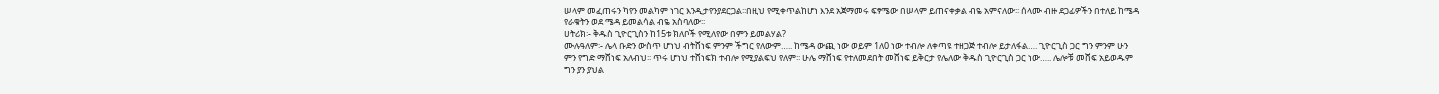ሠላም መፈጠሩን ካየን መልካም ነገር እንዲታየንያደርጋል፡፡በዚህ የሚቀጥልከሆነ እንደ አጀማመሩ ፍፃሜው በሠላም ይጠናቀቃል ብዬ አምናለው፡፡ ሰላሙ ብዙ ደጋፊዎችን በተለይ ከሜዳ የራቁትን ወደ ሜዳ ይመልሳል ብዬ አስባለው፡፡
ሀትሪክ፡- ቅዱስ ጊዮርጊስን ከ15ቱ ክለቦች የሚለየው በምን ይመልሃል?
ሙሉዓለም፡- ሌላ ቡድን ውስጥ ሆነህ ብትሸነፍ ምንም ችግር የለውም….. ከሜዳ ውጪ ነው ወይም 1ለ0 ነው ተብሎ ለቀጣዩ ተዘጋጅ ተብሎ ይታለፋል…. ጊዮርጊስ ጋር ግን ምንም ሁን ምን የግድ ማሸነፍ አለብህ፡፡ ጥሩ ሆነህ ተሸነፍክ ተብሎ የሚያልፍህ የለም፡፡ ሁሌ ማሸነፍ የተለመደበት መሸነፍ ይቅርታ የሌለው ቅዱስ ጊዮርጊስ ጋር ነው….. ሌሎቹ መሸፍ አይወዱም ግን ያን ያህል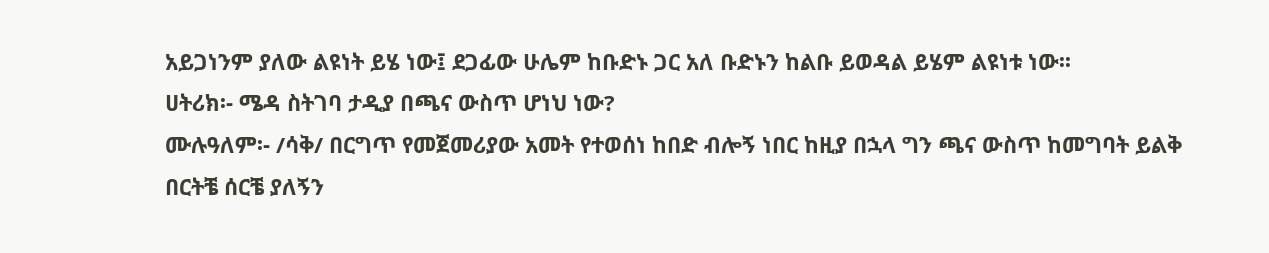አይጋነንም ያለው ልዩነት ይሄ ነው፤ ደጋፊው ሁሌም ከቡድኑ ጋር አለ ቡድኑን ከልቡ ይወዳል ይሄም ልዩነቱ ነው፡፡
ሀትሪክ፡- ሜዳ ስትገባ ታዲያ በጫና ውስጥ ሆነህ ነው?
ሙሉዓለም፡- /ሳቅ/ በርግጥ የመጀመሪያው አመት የተወሰነ ከበድ ብሎኝ ነበር ከዚያ በኋላ ግን ጫና ውስጥ ከመግባት ይልቅ በርትቼ ሰርቼ ያለኝን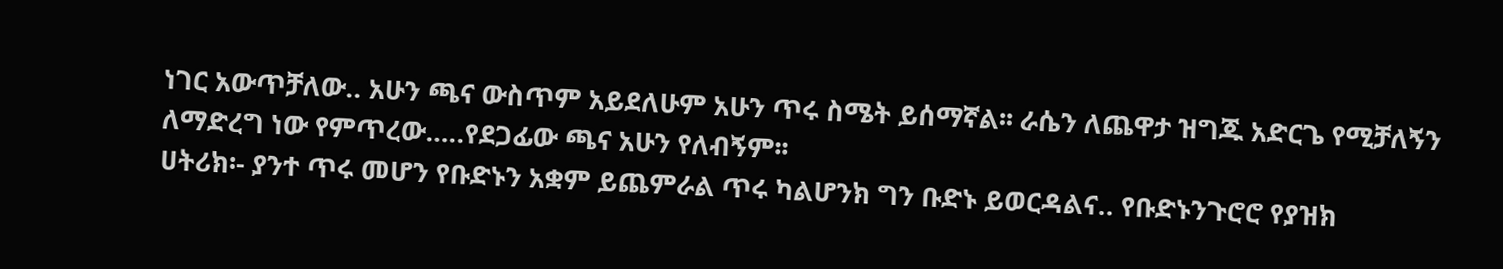ነገር አውጥቻለው.. አሁን ጫና ውስጥም አይደለሁም አሁን ጥሩ ስሜት ይሰማኛል፡፡ ራሴን ለጨዋታ ዝግጁ አድርጌ የሚቻለኝን ለማድረግ ነው የምጥረው…..የደጋፊው ጫና አሁን የለብኝም፡፡
ሀትሪክ፡- ያንተ ጥሩ መሆን የቡድኑን አቋም ይጨምራል ጥሩ ካልሆንክ ግን ቡድኑ ይወርዳልና.. የቡድኑንጉሮሮ የያዝክ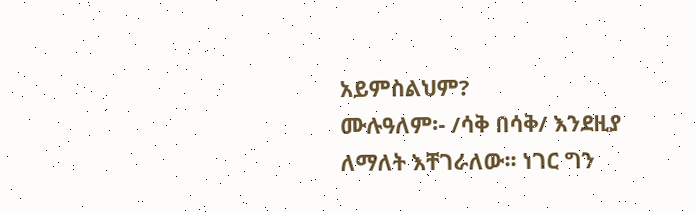አይምስልህም?
ሙሉዓለም፡- /ሳቅ በሳቅ/ እንደዚያ ለማለት እቸገራለው፡፡ ነገር ግን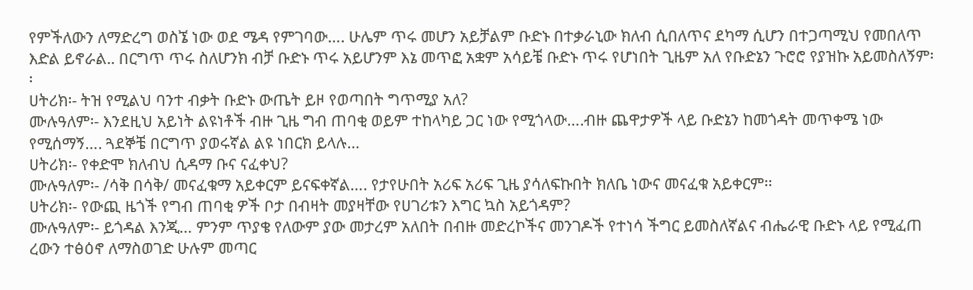የምችለውን ለማድረግ ወስኜ ነው ወደ ሜዳ የምገባው…. ሁሌም ጥሩ መሆን አይቻልም ቡድኑ በተቃራኒው ክለብ ሲበለጥና ደካማ ሲሆን በተጋጣሚህ የመበለጥ እድል ይኖራል.. በርግጥ ጥሩ ስለሆንክ ብቻ ቡድኑ ጥሩ አይሆንም እኔ መጥፎ አቋም አሳይቼ ቡድኑ ጥሩ የሆነበት ጊዜም አለ የቡድኔን ጉሮሮ የያዝኩ አይመስለኝም፡፡
ሀትሪክ፡- ትዝ የሚልህ ባንተ ብቃት ቡድኑ ውጤት ይዞ የወጣበት ግጥሚያ አለ?
ሙሉዓለም፡- እንደዚህ አይነት ልዩነቶች ብዙ ጊዜ ግብ ጠባቂ ወይም ተከላካይ ጋር ነው የሚጎላው….ብዙ ጨዋታዎች ላይ ቡድኔን ከመጎዳት መጥቀሜ ነው የሚሰማኝ…. ጓደኞቼ በርግጥ ያወሩኛል ልዩ ነበርክ ይላሉ…
ሀትሪክ፡- የቀድሞ ክለብህ ሲዳማ ቡና ናፈቀህ?
ሙሉዓለም፡- /ሳቅ በሳቅ/ መናፈቁማ አይቀርም ይናፍቀኛል…. የታየሁበት አሪፍ አሪፍ ጊዜ ያሳለፍኩበት ክለቤ ነውና መናፈቁ አይቀርም፡፡
ሀትሪክ፡- የውጪ ዜጎች የግብ ጠባቂ ዎች ቦታ በብዛት መያዛቸው የሀገሪቱን እግር ኳስ አይጎዳም?
ሙሉዓለም፡- ይጎዳል እንጂ… ምንም ጥያቄ የለውም ያው መታረም አለበት በብዙ መድረኮችና መንገዶች የተነሳ ችግር ይመስለኛልና ብሔራዊ ቡድኑ ላይ የሚፈጠ ረውን ተፅዕኖ ለማስወገድ ሁሉም መጣር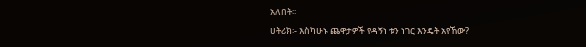አለበት፡፡
ሀትሪክ፡- እስካሁኑ ጨዋታዎች የዳኝነ ቱን ነገር እንዴት አየኸው?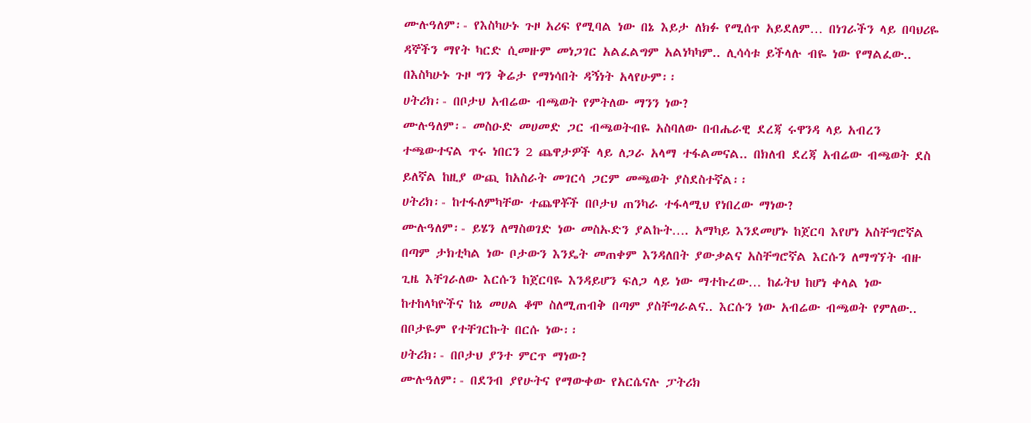ሙሉዓለም፡- የእስካሁኑ ጉዞ አሪፍ የሚባል ነው በኔ እይታ ለክፉ የሚሰጥ አይደለም… በነገራችን ላይ በባህሪዬ ዳኞችን ማየት ካርድ ሲመዙም መነጋገር አልፈልግም አልነካካም.. ሊሳሳቱ ይችላሉ ብዬ ነው የማልፈው.. በእስካሁኑ ጉዞ ግን ቅሬታ የማነሳበት ዳኝነት አላየሁም፡፡
ሀትሪክ፡- በቦታህ አብሬው ብጫወት የምትለው ማንን ነው?
ሙሉዓለም፡- መስዑድ መሀመድ ጋር ብጫወትብዬ አስባለው በብሔራዊ ደረጃ ሩዋንዳ ላይ አብረን ተጫውተናል ጥሩ ነበርን 2 ጨዋታዎች ላይ ለጋራ አላማ ተፋልመናል.. በክለብ ደረጃ አብሬው ብጫወት ደስ ይለኛል ከዚያ ውጪ ከአስራት መገርሳ ጋርም መጫወት ያስደስተኛል፡፡
ሀትሪክ፡- ከተፋለምካቸው ተጨዋቾች በቦታህ ጠንካራ ተፋላሚህ የነበረው ማነው?
ሙሉዓለም፡- ይሄን ለማስወገድ ነው መስኡድን ያልኩት…. አማካይ እንደመሆኑ ከጀርባ እየሆነ አስቸግሮኛል በጣም ታክቲካል ነው ቦታውን እንዴት መጠቀም እንዳለበት ያውቃልና አስቸግሮኛል እርሱን ለማግኘት ብዙ ጊዜ እቸገራለው እርሱን ከጀርባዬ እንዳይሆን ፍለጋ ላይ ነው ማተኩረው… ከፊትህ ከሆነ ቀላል ነው ከተከላካዮችና ከኔ መሀል ቆሞ ስለሚጠብቅ በጣም ያስቸግራልና.. እርሱን ነው አብሬው ብጫወት የምለው.. በቦታዬም የተቸገርኩት በርሱ ነው፡፡
ሀትሪክ፡- በቦታህ ያንተ ምርጥ ማነው?
ሙሉዓለም፡- በደንብ ያየሁትና የማውቀው የአርሴናሉ ፓትሪክ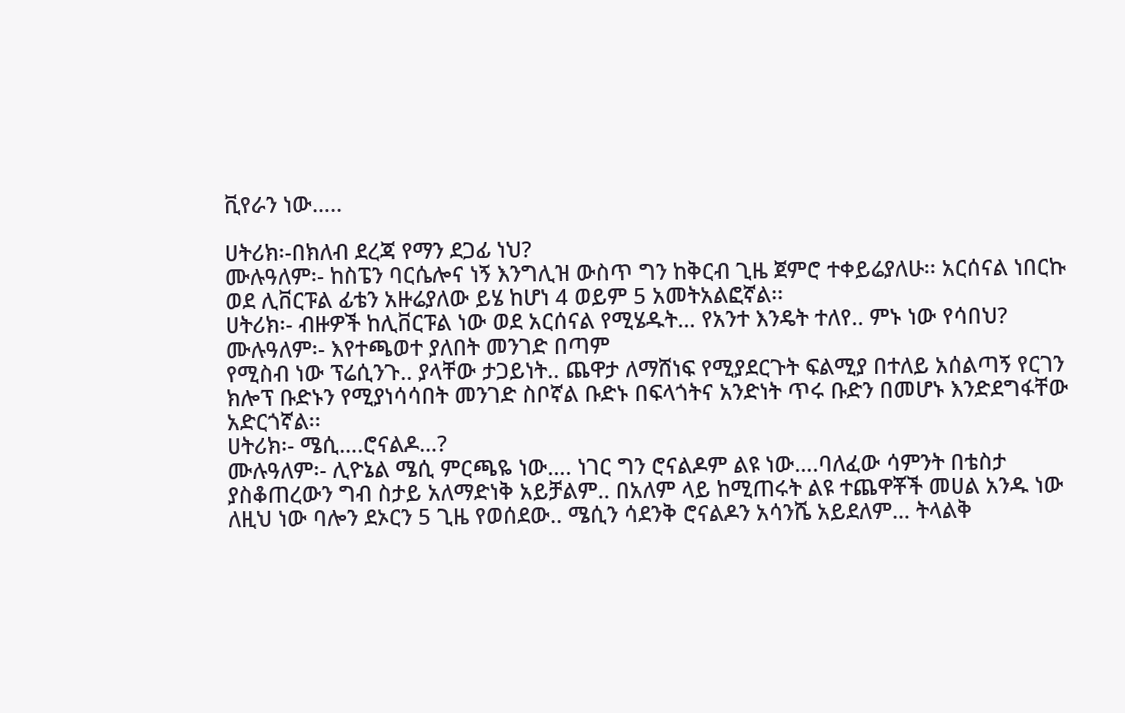ቪየራን ነው…..

ሀትሪክ፡-በክለብ ደረጃ የማን ደጋፊ ነህ?
ሙሉዓለም፡- ከስፔን ባርሴሎና ነኝ እንግሊዝ ውስጥ ግን ከቅርብ ጊዜ ጀምሮ ተቀይሬያለሁ፡፡ አርሰናል ነበርኩ ወደ ሊቨርፑል ፊቴን አዙሬያለው ይሄ ከሆነ 4 ወይም 5 አመትአልፎኛል፡፡
ሀትሪክ፡- ብዙዎች ከሊቨርፑል ነው ወደ አርሰናል የሚሄዱት… የአንተ እንዴት ተለየ.. ምኑ ነው የሳበህ?
ሙሉዓለም፡- እየተጫወተ ያለበት መንገድ በጣም
የሚስብ ነው ፕሬሲንጉ.. ያላቸው ታጋይነት.. ጨዋታ ለማሸነፍ የሚያደርጉት ፍልሚያ በተለይ አሰልጣኝ የርገን ክሎፕ ቡድኑን የሚያነሳሳበት መንገድ ስቦኛል ቡድኑ በፍላጎትና አንድነት ጥሩ ቡድን በመሆኑ እንድደግፋቸው አድርጎኛል፡፡
ሀትሪክ፡- ሜሲ….ሮናልዶ…?
ሙሉዓለም፡- ሊዮኔል ሜሲ ምርጫዬ ነው…. ነገር ግን ሮናልዶም ልዩ ነው….ባለፈው ሳምንት በቴስታ ያስቆጠረውን ግብ ስታይ አለማድነቅ አይቻልም.. በአለም ላይ ከሚጠሩት ልዩ ተጨዋቾች መሀል አንዱ ነው ለዚህ ነው ባሎን ደኦርን 5 ጊዜ የወሰደው.. ሜሲን ሳደንቅ ሮናልዶን አሳንሼ አይደለም… ትላልቅ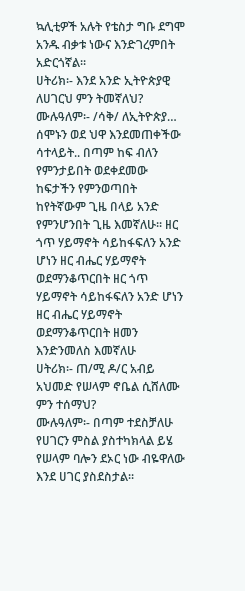ኳሊቲዎች አሉት የቴስታ ግቡ ደግሞ አንዱ ብቃቱ ነውና እንድገረምበት አድርጎኛል፡፡
ሀትሪክ፡- እንደ አንድ ኢትዮጵያዊ ለሀገርህ ምን ትመኛለህ?
ሙሉዓለም፡- /ሳቅ/ ለኢትዮጵያ… ሰሞኑን ወደ ህዋ እንደመጠቀችው ሳተላይት.. በጣም ከፍ ብለን የምንታይበት ወደቀደመው ከፍታችን የምንወጣበት ከየትኛውም ጊዜ በላይ አንድ የምንሆንበት ጊዜ እመኛለሁ፡፡ ዘር ጎጥ ሃይማኖት ሳይከፋፍለን አንድ ሆነን ዘር ብሔር ሃይማኖት ወደማንቆጥርበት ዘር ጎጥ ሃይማኖት ሳይከፋፍለን አንድ ሆነን ዘር ብሔር ሃይማኖት ወደማንቆጥርበት ዘመን እንድንመለስ እመኛለሁ
ሀትሪክ፡- ጠ/ሚ ዶ/ር አብይ አህመድ የሠላም ኖቤል ሲሸለሙ ምን ተሰማህ?
ሙሉዓለም፡- በጣም ተደስቻለሁ የሀገርን ምስል ያስተካክላል ይሄ የሠላም ባሎን ደኦር ነው ብዬዋለው እንደ ሀገር ያስደስታል፡፡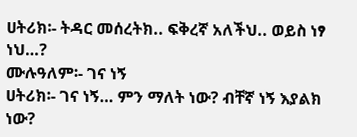ሀትሪክ፡- ትዳር መሰረትክ.. ፍቅረኛ አለችህ.. ወይስ ነፃ ነህ…?
ሙሉዓለም፡- ገና ነኝ
ሀትሪክ፡- ገና ነኝ… ምን ማለት ነው? ብቸኛ ነኝ እያልክ ነው?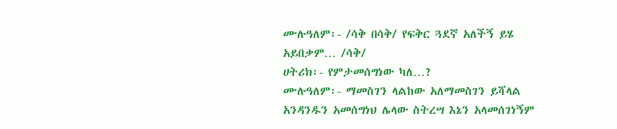ሙሉዓለም፡- /ሳቅ በሳቅ/ የፍቅር ጓደኛ አለችኝ ይሄ አይበቃም… /ሳቅ/
ሀትሪክ፡- የምታመሰግነው ካለ…?
ሙሉዓለም፡- ማመስገን ላልከው አለማመስገን ይሻላል አንዳንዱን አመሰግነህ ሌላው ስትረሣ እኔን አላመሰገነኝም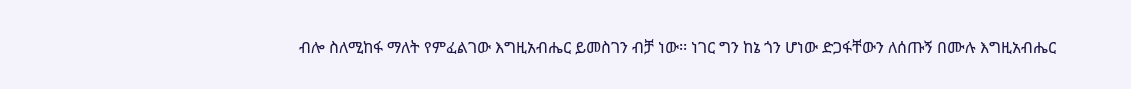ብሎ ስለሚከፋ ማለት የምፈልገው እግዚአብሔር ይመስገን ብቻ ነው፡፡ ነገር ግን ከኔ ጎን ሆነው ድጋፋቸውን ለሰጡኝ በሙሉ እግዚአብሔር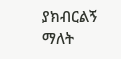ያክብርልኝ ማለት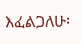እፈልጋለሁ፡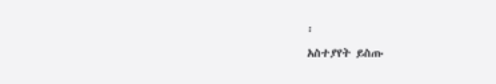፡
አስተያየት ይስጡ